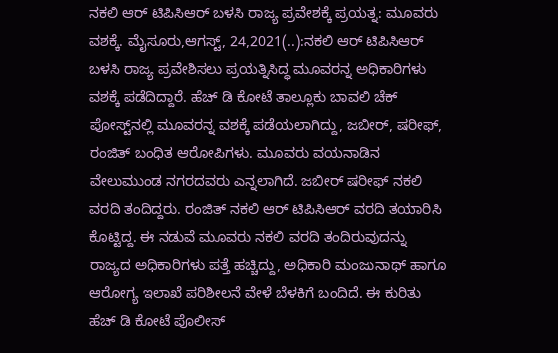ನಕಲಿ ಆರ್ ಟಿಪಿಸಿಆರ್ ಬಳಸಿ ರಾಜ್ಯ ಪ್ರವೇಶಕ್ಕೆ ಪ್ರಯತ್ನ: ಮೂವರು ವಶಕ್ಕೆ. ಮೈಸೂರು,ಆಗಸ್ಟ್, 24,2021(..):ನಕಲಿ ಆರ್ ಟಿಪಿಸಿಆರ್ ಬಳಸಿ ರಾಜ್ಯ ಪ್ರವೇಶಿಸಲು ಪ್ರಯತ್ನಿಸಿದ್ಧ ಮೂವರನ್ನ ಅಧಿಕಾರಿಗಳು ವಶಕ್ಕೆ ಪಡೆದಿದ್ದಾರೆ. ಹೆಚ್ ಡಿ ಕೋಟೆ ತಾಲ್ಲೂಕು ಬಾವಲಿ ಚೆಕ್ ಪೋಸ್ಟ್‌ನಲ್ಲಿ ಮೂವರನ್ನ ವಶಕ್ಕೆ ಪಡೆಯಲಾಗಿದ್ದು, ಜಬೀರ್, ಷರೀಫ್, ರಂಜಿತ್ ಬಂಧಿತ ಆರೋಪಿಗಳು. ಮೂವರು ವಯನಾಡಿನ ವೇಲುಮುಂಡ ನಗರದವರು ಎನ್ನಲಾಗಿದೆ. ಜಬೀರ್ ಷರೀಫ್ ನಕಲಿ ವರದಿ ತಂದಿದ್ದರು. ರಂಜಿತ್ ನಕಲಿ ಆರ್ ಟಿಪಿಸಿಆರ್ ವರದಿ ತಯಾರಿಸಿ ಕೊಟ್ಟಿದ್ದ. ಈ ನಡುವೆ ಮೂವರು ನಕಲಿ ವರದಿ ತಂದಿರುವುದನ್ನು ರಾಜ್ಯದ ಅಧಿಕಾರಿಗಳು ಪತ್ತೆ ಹಚ್ಚಿದ್ದು, ಅಧಿಕಾರಿ ಮಂಜುನಾಥ್ ಹಾಗೂ ಆರೋಗ್ಯ ಇಲಾಖೆ ಪರಿಶೀಲನೆ ವೇಳೆ ಬೆಳಕಿಗೆ ಬಂದಿದೆ. ಈ ಕುರಿತು ಹೆಚ್ ಡಿ ಕೋಟೆ ಪೊಲೀಸ್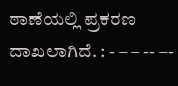ಠಾಣೆಯಲ್ಲಿ ಪ್ರಕರಣ ದಾಖಲಾಗಿದೆ. : - – – -- –-